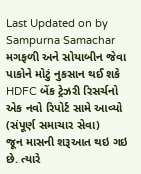Last Updated on by Sampurna Samachar
મગફળી અને સોયાબીન જેવા પાકોને મોટું નુકસાન થઈ શકે
HDFC બેંક ટ્રેઝરી રિસર્ચનો એક નવો રિપોર્ટ સામે આવ્યો
(સંપૂર્ણ સમાચાર સેવા)
જૂન માસની શરૂઆત થઇ ગઇ છે. ત્યારે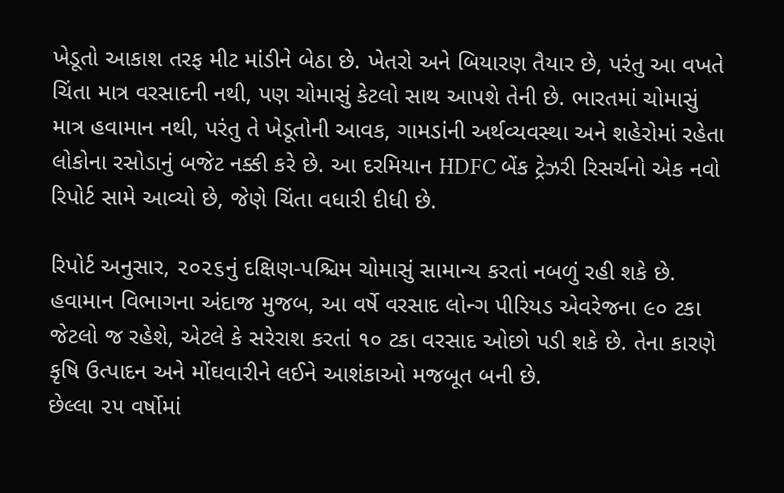ખેડૂતો આકાશ તરફ મીટ માંડીને બેઠા છે. ખેતરો અને બિયારણ તૈયાર છે, પરંતુ આ વખતે ચિંતા માત્ર વરસાદની નથી, પણ ચોમાસું કેટલો સાથ આપશે તેની છે. ભારતમાં ચોમાસું માત્ર હવામાન નથી, પરંતુ તે ખેડૂતોની આવક, ગામડાંની અર્થવ્યવસ્થા અને શહેરોમાં રહેતા લોકોના રસોડાનું બજેટ નક્કી કરે છે. આ દરમિયાન HDFC બેંક ટ્રેઝરી રિસર્ચનો એક નવો રિપોર્ટ સામે આવ્યો છે, જેણે ચિંતા વધારી દીધી છે.

રિપોર્ટ અનુસાર, ૨૦૨૬નું દક્ષિણ-પશ્ચિમ ચોમાસું સામાન્ય કરતાં નબળું રહી શકે છે. હવામાન વિભાગના અંદાજ મુજબ, આ વર્ષે વરસાદ લોન્ગ પીરિયડ એવરેજના ૯૦ ટકા જેટલો જ રહેશે, એટલે કે સરેરાશ કરતાં ૧૦ ટકા વરસાદ ઓછો પડી શકે છે. તેના કારણે કૃષિ ઉત્પાદન અને મોંઘવારીને લઈને આશંકાઓ મજબૂત બની છે.
છેલ્લા ૨૫ વર્ષોમાં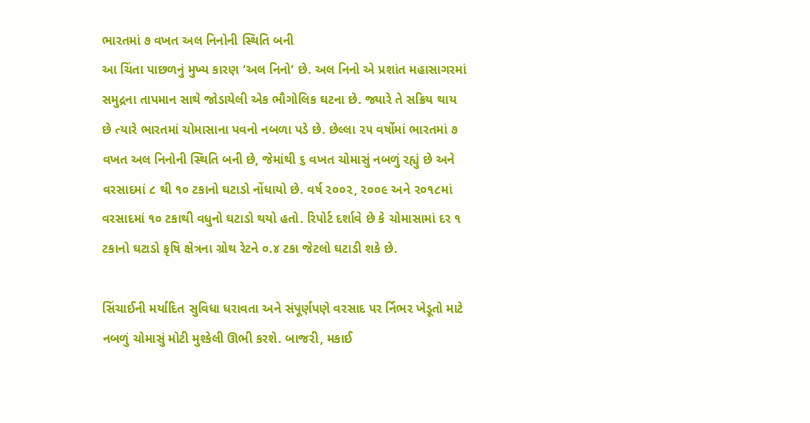ભારતમાં ૭ વખત અલ નિનોની સ્થિતિ બની
આ ચિંતા પાછળનું મુખ્ય કારણ ‘અલ નિનો’ છે. અલ નિનો એ પ્રશાંત મહાસાગરમાં સમુદ્રના તાપમાન સાથે જોડાયેલી એક ભૌગોલિક ઘટના છે. જ્યારે તે સક્રિય થાય છે ત્યારે ભારતમાં ચોમાસાના પવનો નબળા પડે છે. છેલ્લા ૨૫ વર્ષોમાં ભારતમાં ૭ વખત અલ નિનોની સ્થિતિ બની છે, જેમાંથી ૬ વખત ચોમાસું નબળું રહ્યું છે અને વરસાદમાં ૮ થી ૧૦ ટકાનો ઘટાડો નોંધાયો છે. વર્ષ ૨૦૦૨, ૨૦૦૯ અને ૨૦૧૮માં વરસાદમાં ૧૦ ટકાથી વધુનો ઘટાડો થયો હતો. રિપોર્ટ દર્શાવે છે કે ચોમાસામાં દર ૧ ટકાનો ઘટાડો કૃષિ ક્ષેત્રના ગ્રોથ રેટને ૦.૪ ટકા જેટલો ઘટાડી શકે છે.

સિંચાઈની મર્યાદિત સુવિધા ધરાવતા અને સંપૂર્ણપણે વરસાદ પર ર્નિભર ખેડૂતો માટે નબળું ચોમાસું મોટી મુશ્કેલી ઊભી કરશે. બાજરી, મકાઈ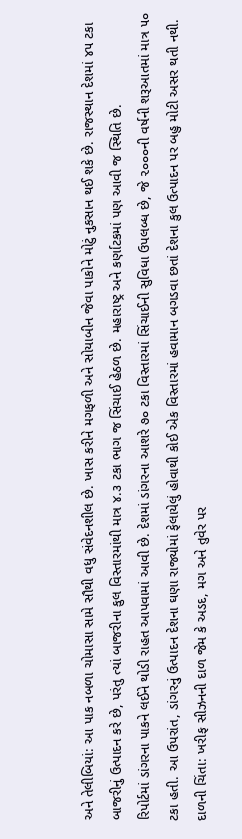અને તેલીબિયાં: આ પાક નબળા ચોમાસા સામે સૌથી વધુ સંવેદનશીલ છે. ખાસ કરીને મગફળી અને સોયાબીન જેવા પાકોને મોટું નુકસાન થઈ શકે છે. રાજસ્થાન દેશમાં ૪૫ ટકા બાજરીનું ઉત્પાદન કરે છે, પરંતુ ત્યાં બાજરીના કુલ વિસ્તારમાંથી માત્ર ૪.૩ ટકા ભાગ જ સિંચાઈ હેઠળ છે. મહારાષ્ટ્ર અને કર્ણાટકમાં પણ આવી જ સ્થિતિ છે.
રિપોર્ટમાં ડાંગરના પાકને લઈને થોડી રાહત આપવામાં આવી છે. દેશમાં ડાંગરના આશરે ૭૦ ટકા વિસ્તારમાં સિંચાઈની સુવિધા ઉપલબ્ધ છે, જે ૨૦૦૦ની વર્ષની શરૂઆતમાં માત્ર ૫૦ ટકા હતી. આ ઉપરાંત, ડાંગરનું ઉત્પાદન દેશના ઘણા રાજ્યોમાં ફેલાયેલું હોવાથી કોઈ એક વિસ્તારમાં હવામાન બગડવા છતાં દેશના કુલ ઉત્પાદન પર બહુ મોટી અસર થતી નથી.
દાળની ચિંતા: ખરીફ સીઝનની દાળ જેમ કે અડદ, મગ અને તુવેર પર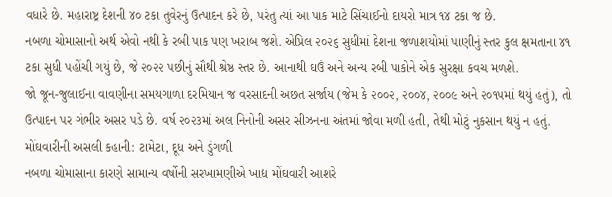વધારે છે. મહારાષ્ટ્ર દેશની ૪૦ ટકા તુવેરનું ઉત્પાદન કરે છે, પરંતુ ત્યાં આ પાક માટે સિંચાઈનો દાયરો માત્ર ૧૪ ટકા જ છે.
નબળા ચોમાસાનો અર્થ એવો નથી કે રબી પાક પણ ખરાબ જશે. એપ્રિલ ૨૦૨૬ સુધીમાં દેશના જળાશયોમાં પાણીનું સ્તર કુલ ક્ષમતાના ૪૧ ટકા સુધી પહોંચી ગયું છે, જે ૨૦૨૨ પછીનું સૌથી શ્રેષ્ઠ સ્તર છે. આનાથી ઘઉં અને અન્ય રબી પાકોને એક સુરક્ષા કવચ મળશે.
જો જૂન-જુલાઈના વાવણીના સમયગાળા દરમિયાન જ વરસાદની અછત સર્જાય (જેમ કે ૨૦૦૨, ૨૦૦૪, ૨૦૦૯ અને ૨૦૧૫માં થયું હતું), તો ઉત્પાદન પર ગંભીર અસર પડે છે. વર્ષ ૨૦૨૩માં અલ નિનોની અસર સીઝનના અંતમાં જોવા મળી હતી, તેથી મોટું નુકસાન થયું ન હતું.
મોંઘવારીની અસલી કહાની: ટામેટા, દૂધ અને ડુંગળી
નબળા ચોમાસાના કારણે સામાન્ય વર્ષોની સરખામણીએ ખાદ્ય મોંઘવારી આશરે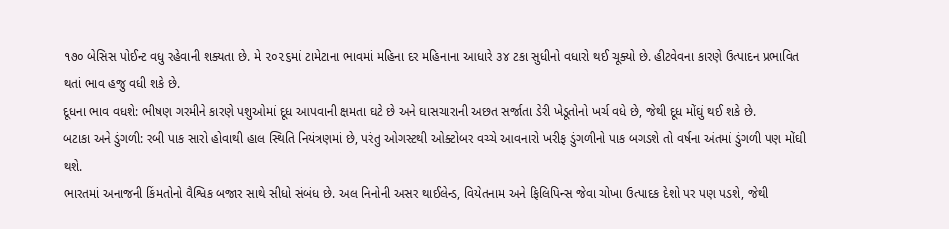૧૭૦ બેસિસ પોઈન્ટ વધુ રહેવાની શક્યતા છે. મે ૨૦૨૬માં ટામેટાના ભાવમાં મહિના દર મહિનાના આધારે ૩૪ ટકા સુધીનો વધારો થઈ ચૂક્યો છે. હીટવેવના કારણે ઉત્પાદન પ્રભાવિત થતાં ભાવ હજુ વધી શકે છે.
દૂધના ભાવ વધશે: ભીષણ ગરમીને કારણે પશુઓમાં દૂધ આપવાની ક્ષમતા ઘટે છે અને ઘાસચારાની અછત સર્જાતા ડેરી ખેડૂતોનો ખર્ચ વધે છે, જેથી દૂધ મોંઘું થઈ શકે છે.
બટાકા અને ડુંગળી: રબી પાક સારો હોવાથી હાલ સ્થિતિ નિયંત્રણમાં છે, પરંતુ ઓગસ્ટથી ઓક્ટોબર વચ્ચે આવનારો ખરીફ ડુંગળીનો પાક બગડશે તો વર્ષના અંતમાં ડુંગળી પણ મોંઘી થશે.
ભારતમાં અનાજની કિંમતોનો વૈશ્વિક બજાર સાથે સીધો સંબંધ છે. અલ નિનોની અસર થાઈલેન્ડ, વિયેતનામ અને ફિલિપિન્સ જેવા ચોખા ઉત્પાદક દેશો પર પણ પડશે, જેથી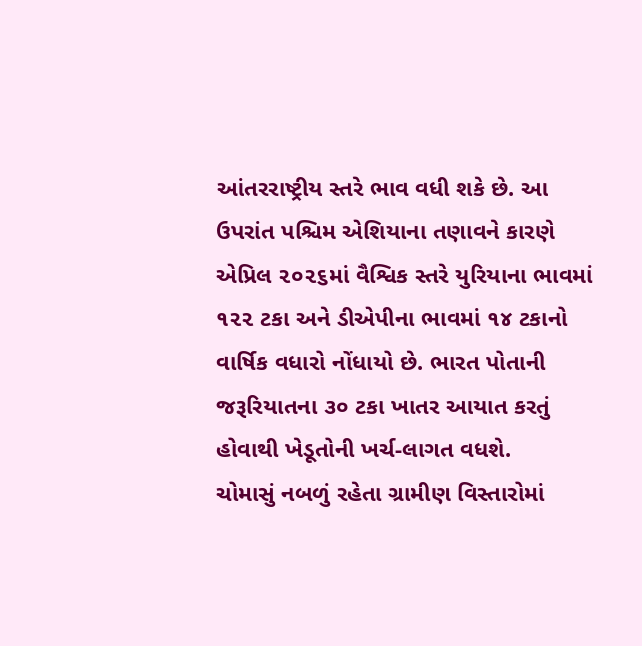આંતરરાષ્ટ્રીય સ્તરે ભાવ વધી શકે છે. આ ઉપરાંત પશ્ચિમ એશિયાના તણાવને કારણે એપ્રિલ ૨૦૨૬માં વૈશ્વિક સ્તરે યુરિયાના ભાવમાં ૧૨૨ ટકા અને ડીએપીના ભાવમાં ૧૪ ટકાનો વાર્ષિક વધારો નોંધાયો છે. ભારત પોતાની જરૂરિયાતના ૩૦ ટકા ખાતર આયાત કરતું હોવાથી ખેડૂતોની ખર્ચ-લાગત વધશે.
ચોમાસું નબળું રહેતા ગ્રામીણ વિસ્તારોમાં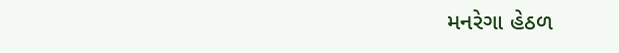મનરેગા હેઠળ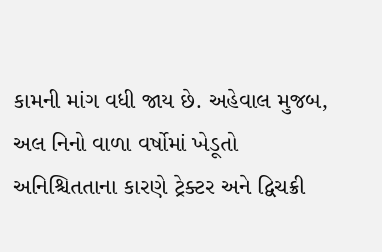કામની માંગ વધી જાય છે. અહેવાલ મુજબ, અલ નિનો વાળા વર્ષોમાં ખેડૂતો અનિશ્ચિતતાના કારણે ટ્રેક્ટર અને દ્વિચક્રી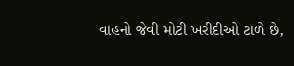વાહનો જેવી મોટી ખરીદીઓ ટાળે છે,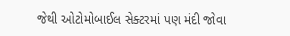જેથી ઓટોમોબાઈલ સેક્ટરમાં પણ મંદી જોવા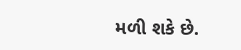મળી શકે છે.